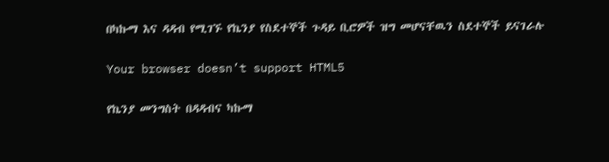በካኩማ እና ዳዳብ የሚገኙ የኬንያ የስደተኞች ጉዳይ ቢሮዎች ዝግ መሆናቸዉን ስደተኞች ይናገራሉ

Your browser doesn’t support HTML5

የኬንያ መንግስት በዳዳብና ካኩማ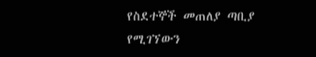የስደተኞች መጠለያ ጣቢያ የሚገኘውን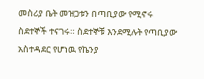መስሪያ ቤት መዝጋቱን በጣቢያው የሚኖሩ ስደተኞች ተናገሩ። ስደተኞቹ እንደሚሉት የጣቢያው አስተዳደር የሆነዉ የኬንያ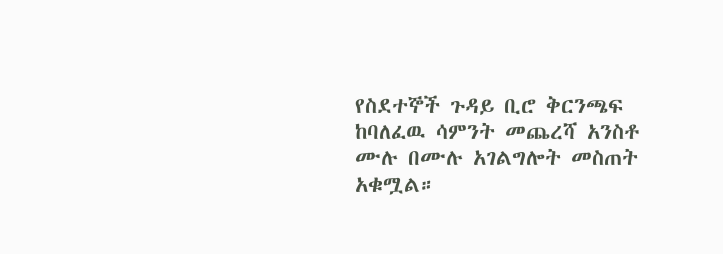የስደተኞች ጉዳይ ቢሮ ቅርንጫፍ ከባለፈዉ ሳምንት መጨረሻ አንስቶ ሙሉ በሙሉ አገልግሎት መስጠት አቁሟል።